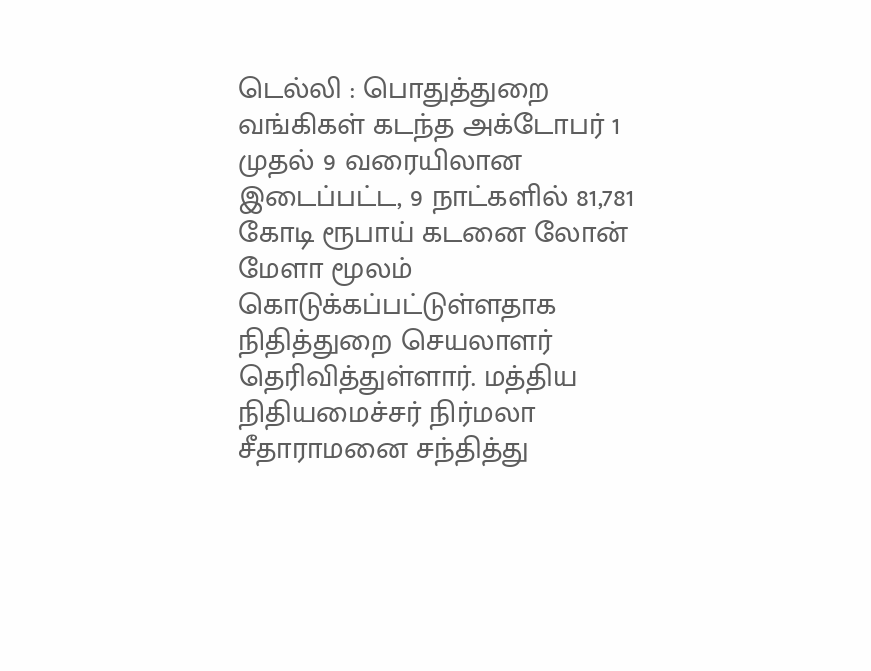டெல்லி : பொதுத்துறை வங்கிகள் கடந்த அக்டோபர் 1 முதல் 9 வரையிலான இடைப்பட்ட, 9 நாட்களில் 81,781 கோடி ரூபாய் கடனை லோன் மேளா மூலம் கொடுக்கப்பட்டுள்ளதாக நிதித்துறை செயலாளர் தெரிவித்துள்ளார். மத்திய நிதியமைச்சர் நிர்மலா சீதாராமனை சந்தித்து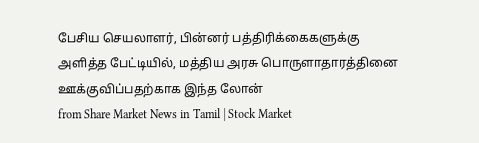பேசிய செயலாளர், பின்னர் பத்திரிக்கைகளுக்கு அளித்த பேட்டியில், மத்திய அரசு பொருளாதாரத்தினை ஊக்குவிப்பதற்காக இந்த லோன்
from Share Market News in Tamil | Stock Market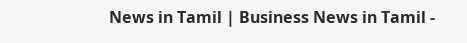News in Tamil | Business News in Tamil -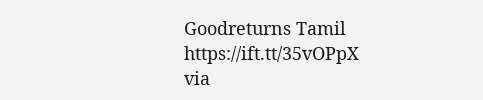Goodreturns Tamil https://ift.tt/35vOPpX
via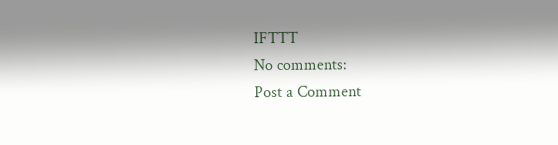IFTTT
No comments:
Post a Comment